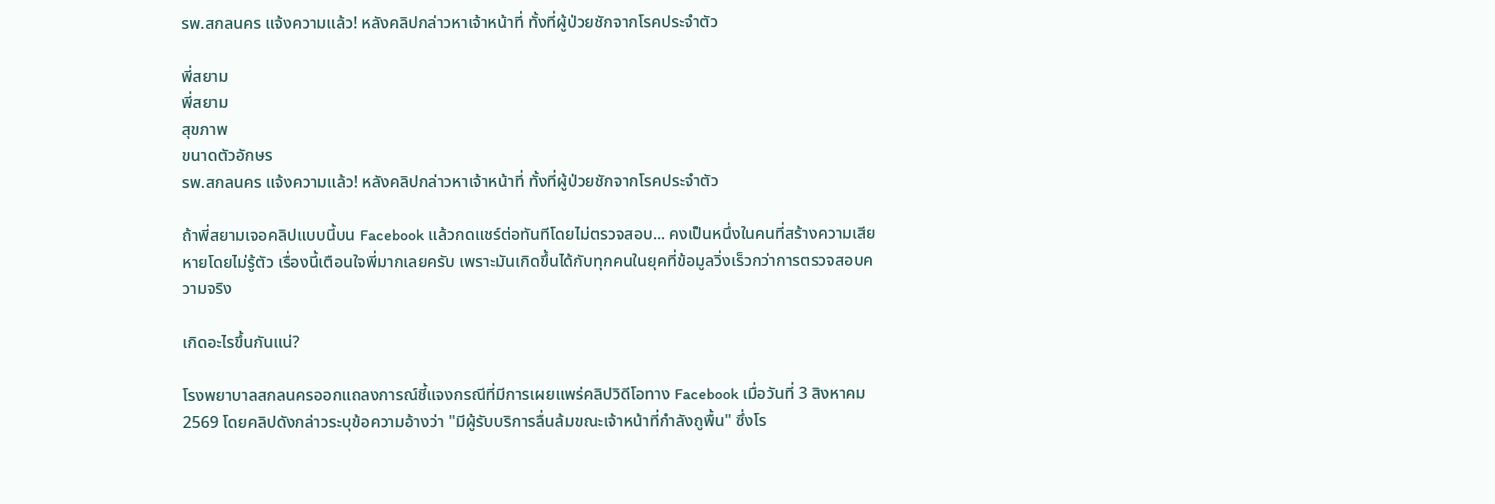รพ.สกลนคร แจ้งความแล้ว! หลังคลิปกล่าวหาเจ้าหน้าที่ ทั้งที่ผู้ป่วยชักจากโรคประจำตัว

พี่สยาม
พี่สยาม
สุขภาพ
ขนาดตัวอักษร
รพ.สกลนคร แจ้งความแล้ว! หลังคลิปกล่าวหาเจ้าหน้าที่ ทั้งที่ผู้ป่วยชักจากโรคประจำตัว

ถ้าพี่สยามเจอคลิปแบบนี้บน Facebook แล้วกดแชร์ต่อทันทีโดยไม่ตรวจสอบ... คงเป็นหนึ่งในคนที่สร้างความเสียหายโดยไม่รู้ตัว เรื่องนี้เตือนใจพี่มากเลยครับ เพราะมันเกิดขึ้นได้กับทุกคนในยุคที่ข้อมูลวิ่งเร็วกว่าการตรวจสอบความจริง

เกิดอะไรขึ้นกันแน่?

โรงพยาบาลสกลนครออกแถลงการณ์ชี้แจงกรณีที่มีการเผยแพร่คลิปวิดีโอทาง Facebook เมื่อวันที่ 3 สิงหาคม 2569 โดยคลิปดังกล่าวระบุข้อความอ้างว่า "มีผู้รับบริการลื่นล้มขณะเจ้าหน้าที่กำลังถูพื้น" ซึ่งโร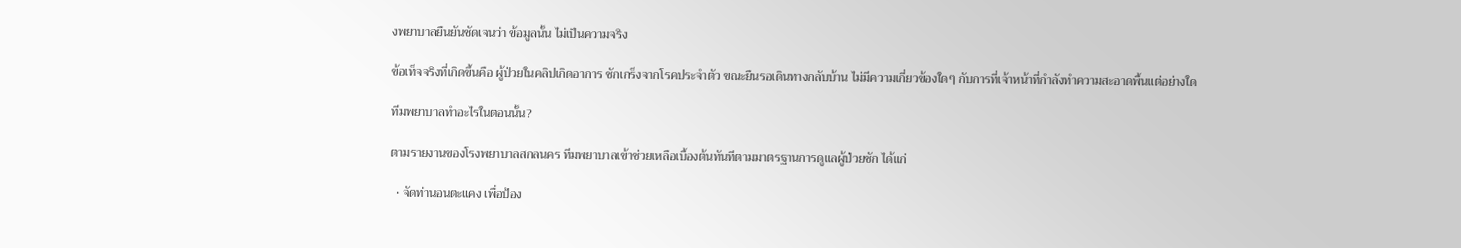งพยาบาลยืนยันชัดเจนว่า ข้อมูลนั้น ไม่เป็นความจริง

ข้อเท็จจริงที่เกิดขึ้นคือ ผู้ป่วยในคลิปเกิดอาการ ชักเกร็งจากโรคประจำตัว ขณะยืนรอเดินทางกลับบ้าน ไม่มีความเกี่ยวข้องใดๆ กับการที่เจ้าหน้าที่กำลังทำความสะอาดพื้นแต่อย่างใด

ทีมพยาบาลทำอะไรในตอนนั้น?

ตามรายงานของโรงพยาบาลสกลนคร ทีมพยาบาลเข้าช่วยเหลือเบื้องต้นทันทีตามมาตรฐานการดูแลผู้ป่วยชัก ได้แก่

  • จัดท่านอนตะแคง เพื่อป้อง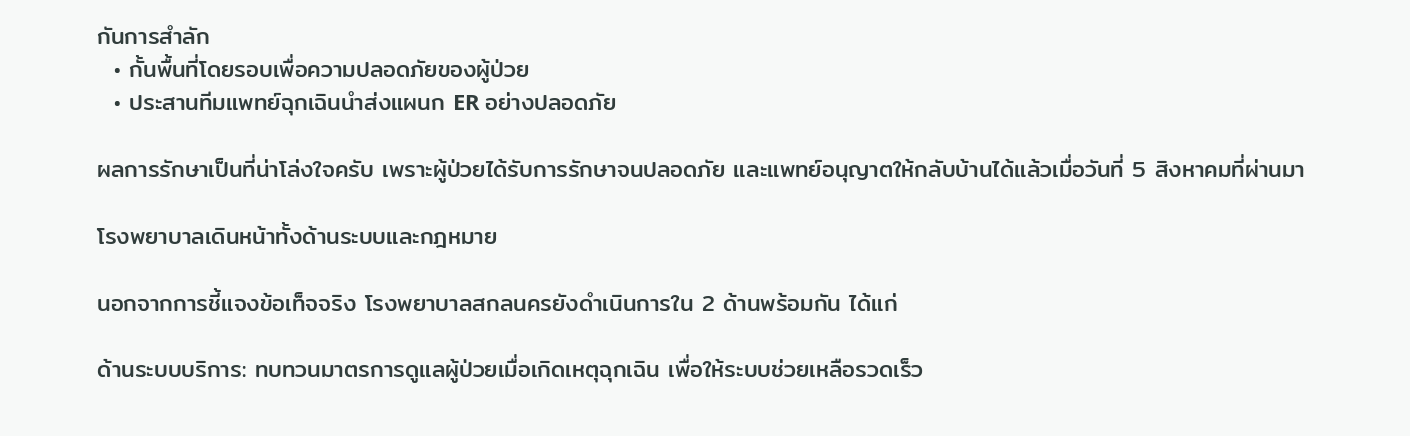กันการสำลัก
  • กั้นพื้นที่โดยรอบเพื่อความปลอดภัยของผู้ป่วย
  • ประสานทีมแพทย์ฉุกเฉินนำส่งแผนก ER อย่างปลอดภัย

ผลการรักษาเป็นที่น่าโล่งใจครับ เพราะผู้ป่วยได้รับการรักษาจนปลอดภัย และแพทย์อนุญาตให้กลับบ้านได้แล้วเมื่อวันที่ 5 สิงหาคมที่ผ่านมา

โรงพยาบาลเดินหน้าทั้งด้านระบบและกฎหมาย

นอกจากการชี้แจงข้อเท็จจริง โรงพยาบาลสกลนครยังดำเนินการใน 2 ด้านพร้อมกัน ได้แก่

ด้านระบบบริการ: ทบทวนมาตรการดูแลผู้ป่วยเมื่อเกิดเหตุฉุกเฉิน เพื่อให้ระบบช่วยเหลือรวดเร็ว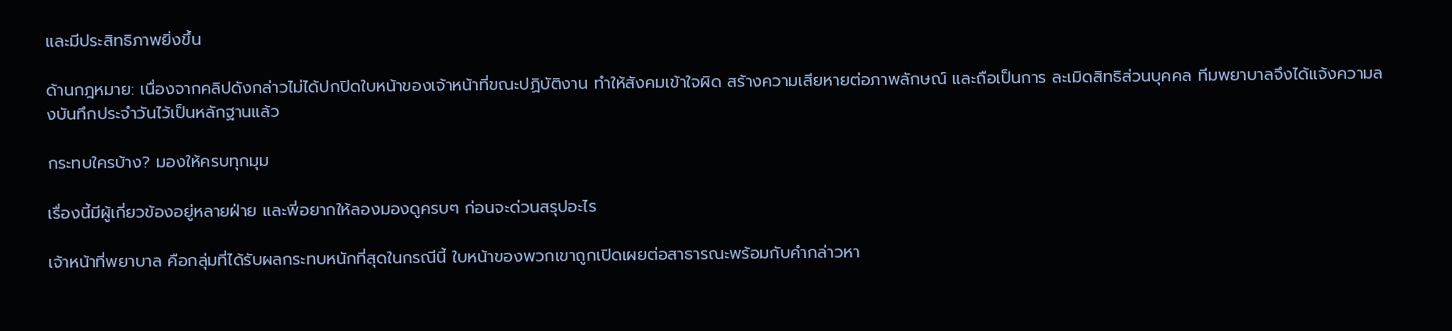และมีประสิทธิภาพยิ่งขึ้น

ด้านกฎหมาย: เนื่องจากคลิปดังกล่าวไม่ได้ปกปิดใบหน้าของเจ้าหน้าที่ขณะปฏิบัติงาน ทำให้สังคมเข้าใจผิด สร้างความเสียหายต่อภาพลักษณ์ และถือเป็นการ ละเมิดสิทธิส่วนบุคคล ทีมพยาบาลจึงได้แจ้งความลงบันทึกประจำวันไว้เป็นหลักฐานแล้ว

กระทบใครบ้าง? มองให้ครบทุกมุม

เรื่องนี้มีผู้เกี่ยวข้องอยู่หลายฝ่าย และพี่อยากให้ลองมองดูครบๆ ก่อนจะด่วนสรุปอะไร

เจ้าหน้าที่พยาบาล คือกลุ่มที่ได้รับผลกระทบหนักที่สุดในกรณีนี้ ใบหน้าของพวกเขาถูกเปิดเผยต่อสาธารณะพร้อมกับคำกล่าวหา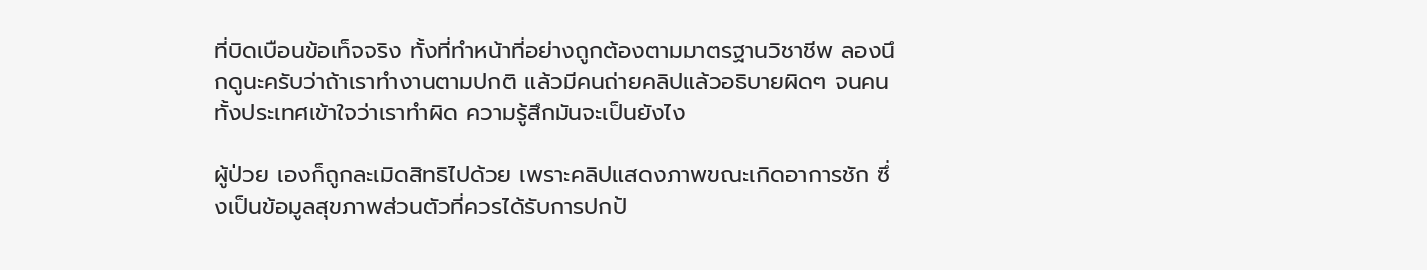ที่บิดเบือนข้อเท็จจริง ทั้งที่ทำหน้าที่อย่างถูกต้องตามมาตรฐานวิชาชีพ ลองนึกดูนะครับว่าถ้าเราทำงานตามปกติ แล้วมีคนถ่ายคลิปแล้วอธิบายผิดๆ จนคนทั้งประเทศเข้าใจว่าเราทำผิด ความรู้สึกมันจะเป็นยังไง

ผู้ป่วย เองก็ถูกละเมิดสิทธิไปด้วย เพราะคลิปแสดงภาพขณะเกิดอาการชัก ซึ่งเป็นข้อมูลสุขภาพส่วนตัวที่ควรได้รับการปกป้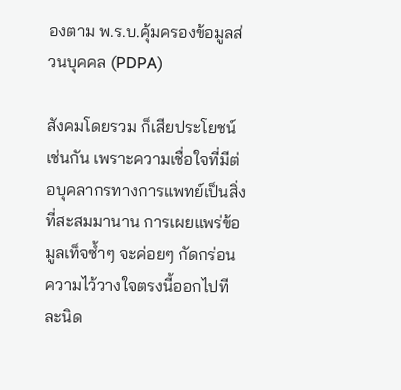องตาม พ.ร.บ.คุ้มครองข้อมูลส่วนบุคคล (PDPA)

สังคมโดยรวม ก็เสียประโยชน์เช่นกัน เพราะความเชื่อใจที่มีต่อบุคลากรทางการแพทย์เป็นสิ่งที่สะสมมานาน การเผยแพร่ข้อมูลเท็จซ้ำๆ จะค่อยๆ กัดกร่อนความไว้วางใจตรงนี้ออกไปทีละนิด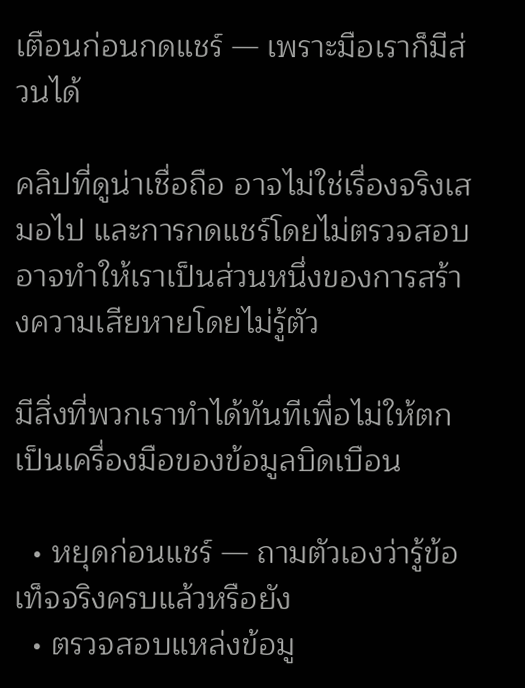เตือนก่อนกดแชร์ — เพราะมือเราก็มีส่วนได้

คลิปที่ดูน่าเชื่อถือ อาจไม่ใช่เรื่องจริงเสมอไป และการกดแชร์โดยไม่ตรวจสอบ อาจทำให้เราเป็นส่วนหนึ่งของการสร้างความเสียหายโดยไม่รู้ตัว

มีสิ่งที่พวกเราทำได้ทันทีเพื่อไม่ให้ตกเป็นเครื่องมือของข้อมูลบิดเบือน

  • หยุดก่อนแชร์ — ถามตัวเองว่ารู้ข้อเท็จจริงครบแล้วหรือยัง
  • ตรวจสอบแหล่งข้อมู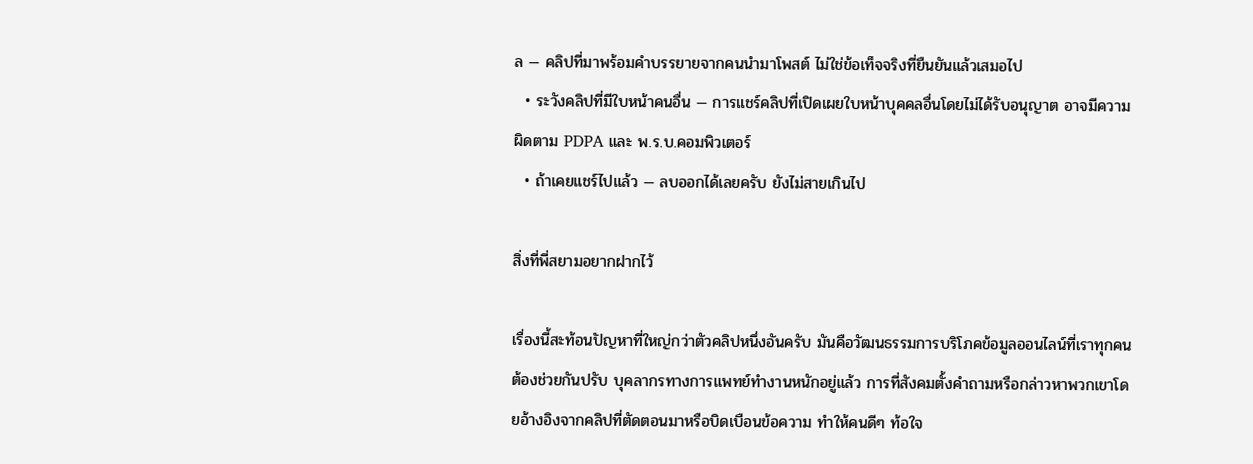ล — คลิปที่มาพร้อมคำบรรยายจากคนนำมาโพสต์ ไม่ใช่ข้อเท็จจริงที่ยืนยันแล้วเสมอไป
  • ระวังคลิปที่มีใบหน้าคนอื่น — การแชร์คลิปที่เปิดเผยใบหน้าบุคคลอื่นโดยไม่ได้รับอนุญาต อาจมีความผิดตาม PDPA และ พ.ร.บ.คอมพิวเตอร์
  • ถ้าเคยแชร์ไปแล้ว — ลบออกได้เลยครับ ยังไม่สายเกินไป

สิ่งที่พี่สยามอยากฝากไว้

เรื่องนี้สะท้อนปัญหาที่ใหญ่กว่าตัวคลิปหนึ่งอันครับ มันคือวัฒนธรรมการบริโภคข้อมูลออนไลน์ที่เราทุกคนต้องช่วยกันปรับ บุคลากรทางการแพทย์ทำงานหนักอยู่แล้ว การที่สังคมตั้งคำถามหรือกล่าวหาพวกเขาโดยอ้างอิงจากคลิปที่ตัดตอนมาหรือบิดเบือนข้อความ ทำให้คนดีๆ ท้อใจ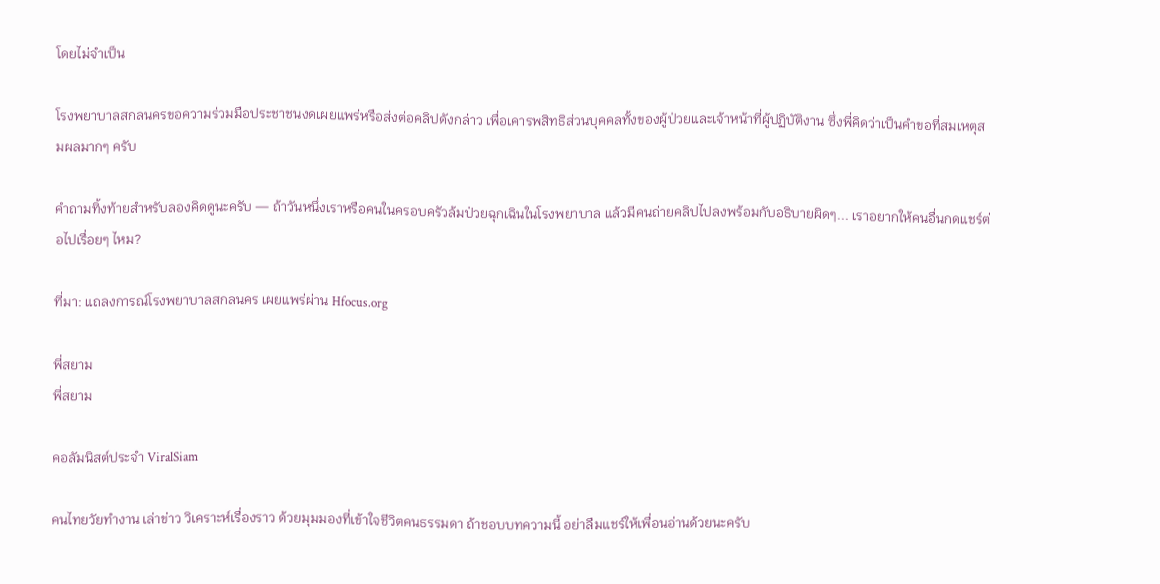โดยไม่จำเป็น

โรงพยาบาลสกลนครขอความร่วมมือประชาชนงดเผยแพร่หรือส่งต่อคลิปดังกล่าว เพื่อเคารพสิทธิส่วนบุคคลทั้งของผู้ป่วยและเจ้าหน้าที่ผู้ปฏิบัติงาน ซึ่งพี่คิดว่าเป็นคำขอที่สมเหตุสมผลมากๆ ครับ

คำถามทิ้งท้ายสำหรับลองคิดดูนะครับ — ถ้าวันหนึ่งเราหรือคนในครอบครัวล้มป่วยฉุกเฉินในโรงพยาบาล แล้วมีคนถ่ายคลิปไปลงพร้อมกับอธิบายผิดๆ... เราอยากให้คนอื่นกดแชร์ต่อไปเรื่อยๆ ไหม?

ที่มา: แถลงการณ์โรงพยาบาลสกลนคร เผยแพร่ผ่าน Hfocus.org

พี่สยาม
พี่สยาม

คอลัมนิสต์ประจำ ViralSiam

คนไทยวัยทำงาน เล่าข่าว วิเคราะห์เรื่องราว ด้วยมุมมองที่เข้าใจชีวิตคนธรรมดา ถ้าชอบบทความนี้ อย่าลืมแชร์ให้เพื่อนอ่านด้วยนะครับ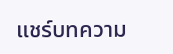แชร์บทความ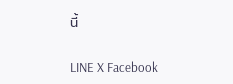นี้

LINE X Facebook